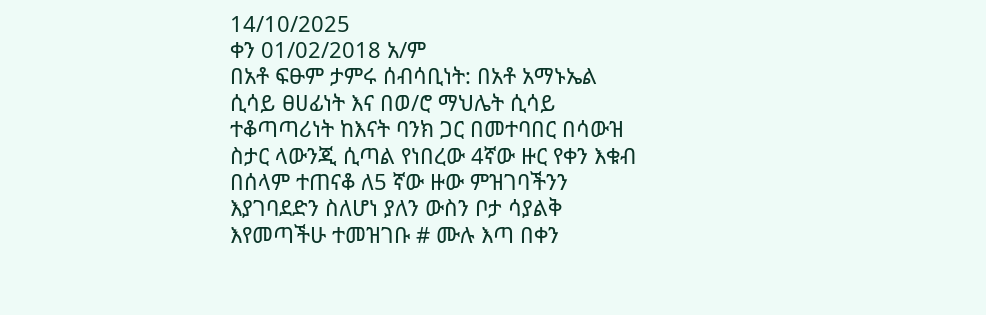14/10/2025
ቀን 01/02/2018 አ/ም
በአቶ ፍፁም ታምሩ ሰብሳቢነት: በአቶ አማኑኤል ሲሳይ ፀሀፊነት እና በወ/ሮ ማህሌት ሲሳይ ተቆጣጣሪነት ከእናት ባንክ ጋር በመተባበር በሳውዝ ስታር ላውንጂ ሲጣል የነበረው 4ኛው ዙር የቀን እቁብ በሰላም ተጠናቆ ለ5 ኛው ዙው ምዝገባችንን እያገባደድን ስለሆነ ያለን ውስን ቦታ ሳያልቅ እየመጣችሁ ተመዝገቡ # ሙሉ እጣ በቀን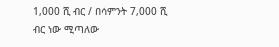1,000 ሺ ብር / በሳምንት 7,000 ሺ ብር ነው ሚጣለው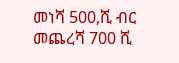መነሻ 500,ሺ ብር መጨረሻ 700 ሺ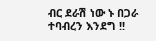ብር ደራሽ ነው ኑ በጋራ ተባብረን እንደግ !!